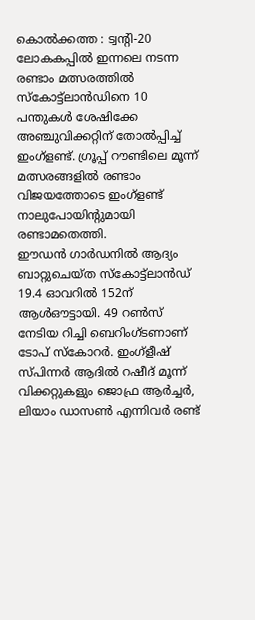കൊൽക്കത്ത : ട്വന്റി-20 ലോകകപ്പിൽ ഇന്നലെ നടന്ന രണ്ടാം മത്സരത്തിൽ സ്കോട്ട്ലാൻഡിനെ 10 പന്തുകൾ ശേഷിക്കേ അഞ്ചുവിക്കറ്റിന് തോൽപ്പിച്ച് ഇംഗ്ളണ്ട്. ഗ്രൂപ്പ് റൗണ്ടിലെ മൂന്ന് മത്സരങ്ങളിൽ രണ്ടാം വിജയത്തോടെ ഇംഗ്ളണ്ട് നാലുപോയിന്റുമായി രണ്ടാമതെത്തി.
ഈഡൻ ഗാർഡനിൽ ആദ്യം ബാറ്റുചെയ്ത സ്കോട്ട്ലാൻഡ് 19.4 ഓവറിൽ 152ന് ആൾഔട്ടായി. 49 റൺസ് നേടിയ റിച്ചി ബെറിംഗ്ടണാണ് ടോപ് സ്കോറർ. ഇംഗ്ളീഷ് സ്പിന്നർ ആദിൽ റഷീദ് മൂന്ന് വിക്കറ്റുകളും ജൊഫ്ര ആർച്ചർ, ലിയാം ഡാസൺ എന്നിവർ രണ്ട്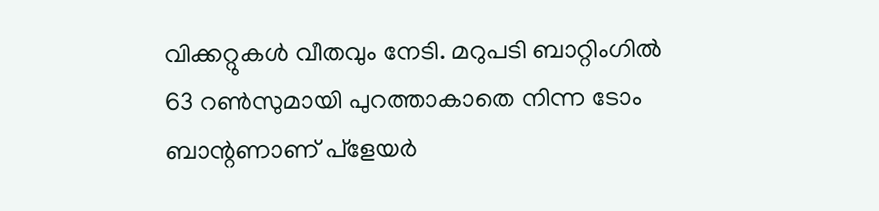വിക്കറ്റുകൾ വീതവും നേടി. മറുപടി ബാറ്റിംഗിൽ 63 റൺസുമായി പുറത്താകാതെ നിന്ന ടോം ബാന്റണാണ് പ്ളേയർ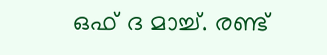ഒഫ് ദ മാച്ച്. രണ്ട്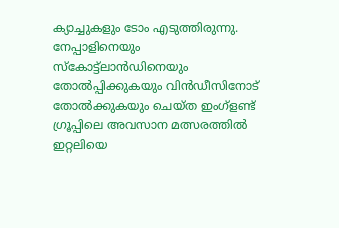ക്യാച്ചുകളും ടോം എടുത്തിരുന്നു.
നേപ്പാളിനെയും സ്കോട്ട്ലാൻഡിനെയും തോൽപ്പിക്കുകയും വിൻഡീസിനോട് തോൽക്കുകയും ചെയ്ത ഇംഗ്ളണ്ട് ഗ്രൂപ്പിലെ അവസാന മത്സരത്തിൽ ഇറ്റലിയെ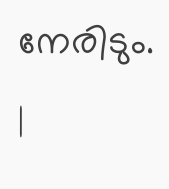നേരിടും.
|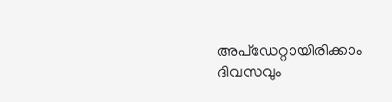അപ്ഡേറ്റായിരിക്കാം ദിവസവും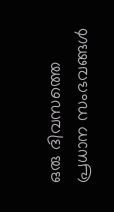ഒരു ദിവസത്തെ പ്രധാന സംഭവങ്ങൾ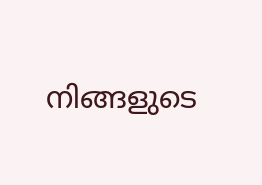നിങ്ങളുടെ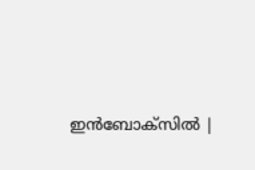ഇൻബോക്സിൽ |